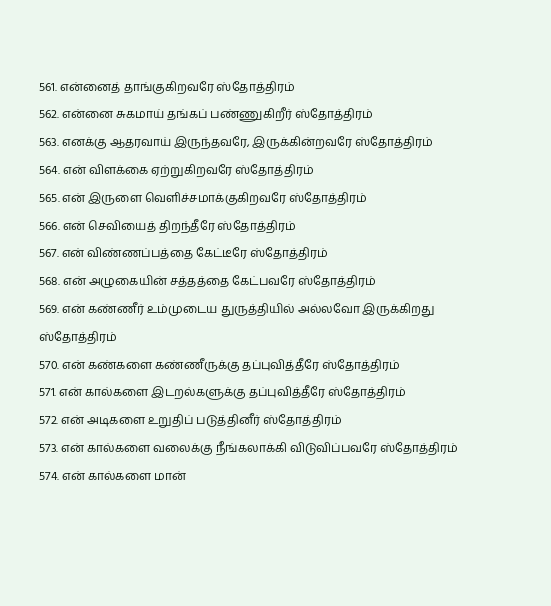561. என்னைத் தாங்குகிறவரே ஸ்தோத்திரம்
562. என்னை சுகமாய் தங்கப் பண்ணுகிறீர் ஸ்தோத்திரம்
563. எனக்கு ஆதரவாய் இருந்தவரே, இருக்கின்றவரே ஸ்தோத்திரம்
564. என் விளக்கை ஏற்றுகிறவரே ஸ்தோத்திரம்
565. என் இருளை வெளிச்சமாக்குகிறவரே ஸ்தோத்திரம்
566. என் செவியைத் திறந்தீரே ஸ்தோத்திரம்
567. என் விண்ணப்பத்தை கேட்டீரே ஸ்தோத்திரம்
568. என் அழுகையின் சத்தத்தை கேட்பவரே ஸ்தோத்திரம்
569. என் கண்ணீர் உம்முடைய துருத்தியில் அல்லவோ இருக்கிறது ஸ்தோத்திரம்
570. என் கண்களை கண்ணீருக்கு தப்புவித்தீரே ஸ்தோத்திரம்
571. என் கால்களை இடறல்களுக்கு தப்புவித்தீரே ஸ்தோத்திரம்
572. என் அடிகளை உறுதிப் படுத்தினீர் ஸ்தோத்திரம்
573. என் கால்களை வலைக்கு நீங்கலாக்கி விடுவிப்பவரே ஸ்தோத்திரம்
574. என் கால்களை மான்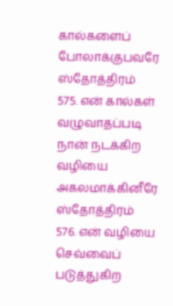கால்களைப் போலாக்குபவரே ஸ்தோத்திரம்
575. என் கால்கள் வழுவாதப்படி நான் நடக்கிற வழியை அகலமாக்கினீரே ஸ்தோத்திரம்
576. என் வழியை செவ்வைப் படுத்துகிற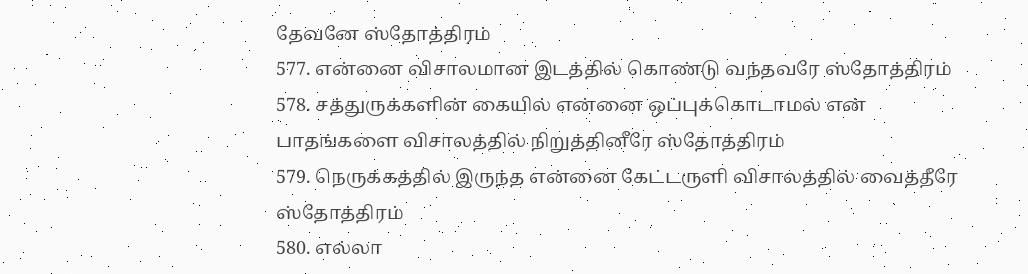தேவனே ஸ்தோத்திரம்
577. என்னை விசாலமான இடத்தில் கொண்டு வந்தவரே ஸ்தோத்திரம்
578. சத்துருக்களின் கையில் என்னை ஒப்புக்கொடாமல் என் பாதங்களை விசாலத்தில் நிறுத்தினீரே ஸ்தோத்திரம்
579. நெருக்கத்தில் இருந்த என்னை கேட்டருளி விசாலத்தில் வைத்தீரே ஸ்தோத்திரம்
580. எல்லா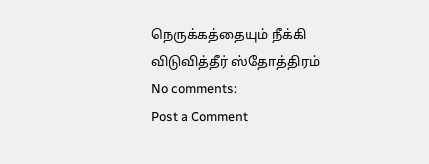நெருக்கத்தையும் நீக்கி விடுவித்தீர் ஸ்தோத்திரம்
No comments:
Post a Comment